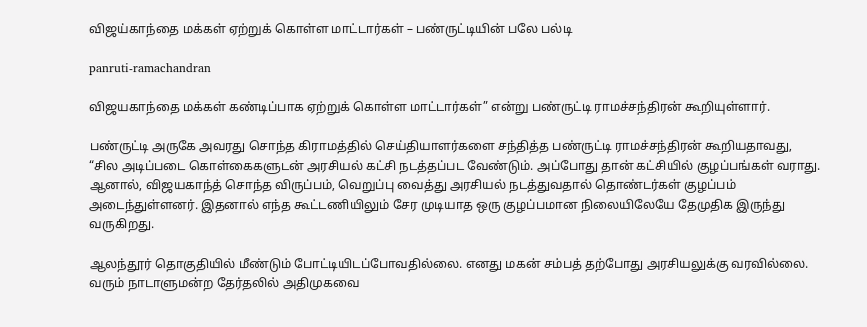விஜய்காந்தை மக்கள் ஏற்றுக் கொள்ள மாட்டார்கள் – பண்ருட்டியின் பலே பல்டி

panruti-ramachandran

விஜயகாந்தை மக்கள் கண்டிப்பாக ஏற்றுக் கொள்ள மாட்டார்கள்” என்று பண்ருட்டி ராமச்சந்திரன் கூறியுள்ளார்.

பண்ருட்டி அருகே அவரது சொந்த கிராமத்தில் செய்தியாளர்களை சந்தித்த பண்ருட்டி ராமச்சந்திரன் கூறியதாவது, “சில அடிப்படை கொள்கைகளுடன் அரசியல் கட்சி நடத்தப்பட வேண்டும். அப்போது தான் கட்சியில் குழப்பங்கள் வராது. ஆனால், விஜயகாந்த் சொந்த விருப்பம், வெறுப்பு வைத்து அரசியல் நடத்துவதால் தொண்டர்கள் குழப்பம் அடைந்துள்ளனர். இதனால் எந்த கூட்டணியிலும் சேர முடியாத ஒரு குழப்பமான நிலையிலேயே தேமுதிக இருந்து வருகிறது.

ஆலந்தூர் தொகுதியில் மீண்டும் போட்டியிடப்போவதில்லை. எனது மகன் சம்பத் தற்போது அரசியலுக்கு வரவில்லை. வரும் நாடாளுமன்ற தேர்தலில் அதிமுகவை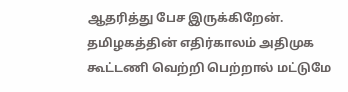ஆதரித்து பேச இருக்கிறேன். தமிழகத்தின் எதிர்காலம் அதிமுக கூட்டணி வெற்றி பெற்றால் மட்டுமே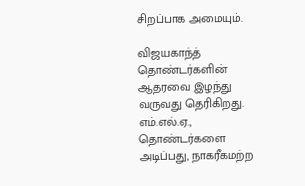சிறப்பாக அமையும்.

விஜயகாந்த் தொண்டர்களின் ஆதரவை இழந்து வருவது தெரிகிறது. எம்.எல்.ஏ., தொண்டர்களை அடிப்பது, நாகரீகமற்ற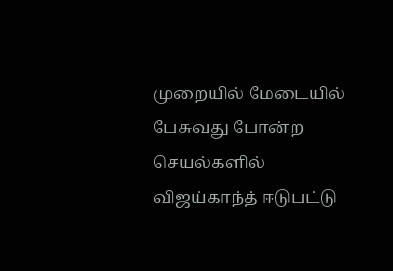முறையில் மேடையில் பேசுவது போன்ற செயல்களில் விஜய்காந்த் ஈடுபட்டு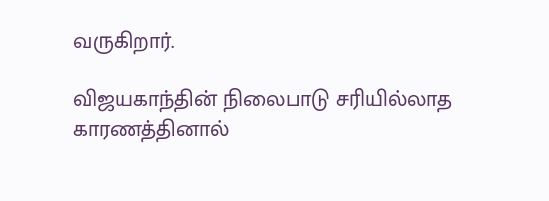வருகிறார்.

விஜயகாந்தின் நிலைபாடு சரியில்லாத காரணத்தினால்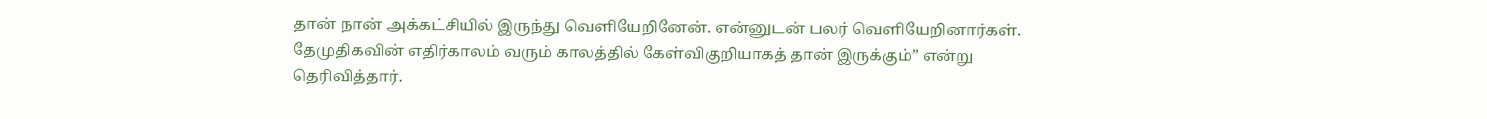தான் நான் அக்கட்சியில் இருந்து வெளியேறினேன். என்னுடன் பலர் வெளியேறினார்கள். தேமுதிகவின் எதிர்காலம் வரும் காலத்தில் கேள்விகுறியாகத் தான் இருக்கும்” என்று தெரிவித்தார்.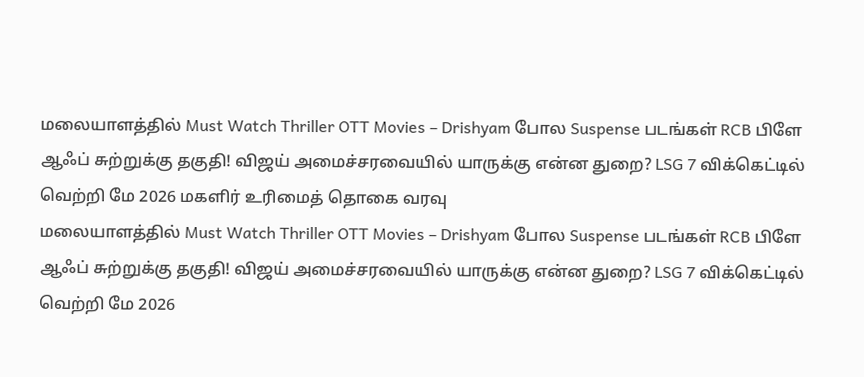மலையாளத்தில் Must Watch Thriller OTT Movies – Drishyam போல Suspense படங்கள் RCB பிளே ஆஃப் சுற்றுக்கு தகுதி! விஜய் அமைச்சரவையில் யாருக்கு என்ன துறை? LSG 7 விக்கெட்டில் வெற்றி மே 2026 மகளிர் உரிமைத் தொகை வரவு
மலையாளத்தில் Must Watch Thriller OTT Movies – Drishyam போல Suspense படங்கள் RCB பிளே ஆஃப் சுற்றுக்கு தகுதி! விஜய் அமைச்சரவையில் யாருக்கு என்ன துறை? LSG 7 விக்கெட்டில் வெற்றி மே 2026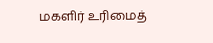மகளிர் உரிமைத்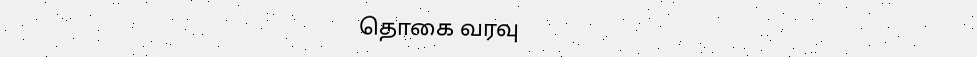தொகை வரவு